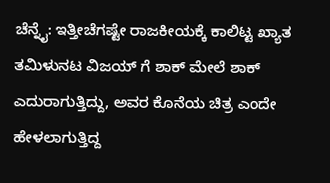ಚೆನ್ನೈ: ಇತ್ತೀಚೆಗಷ್ಟೇ ರಾಜಕೀಯಕ್ಕೆ ಕಾಲಿಟ್ಟ ಖ್ಯಾತ ತಮಿಳುನಟ ವಿಜಯ್ ಗೆ ಶಾಕ್ ಮೇಲೆ ಶಾಕ್ ಎದುರಾಗುತ್ತಿದ್ದು, ಅವರ ಕೊನೆಯ ಚಿತ್ರ ಎಂದೇ ಹೇಳಲಾಗುತ್ತಿದ್ದ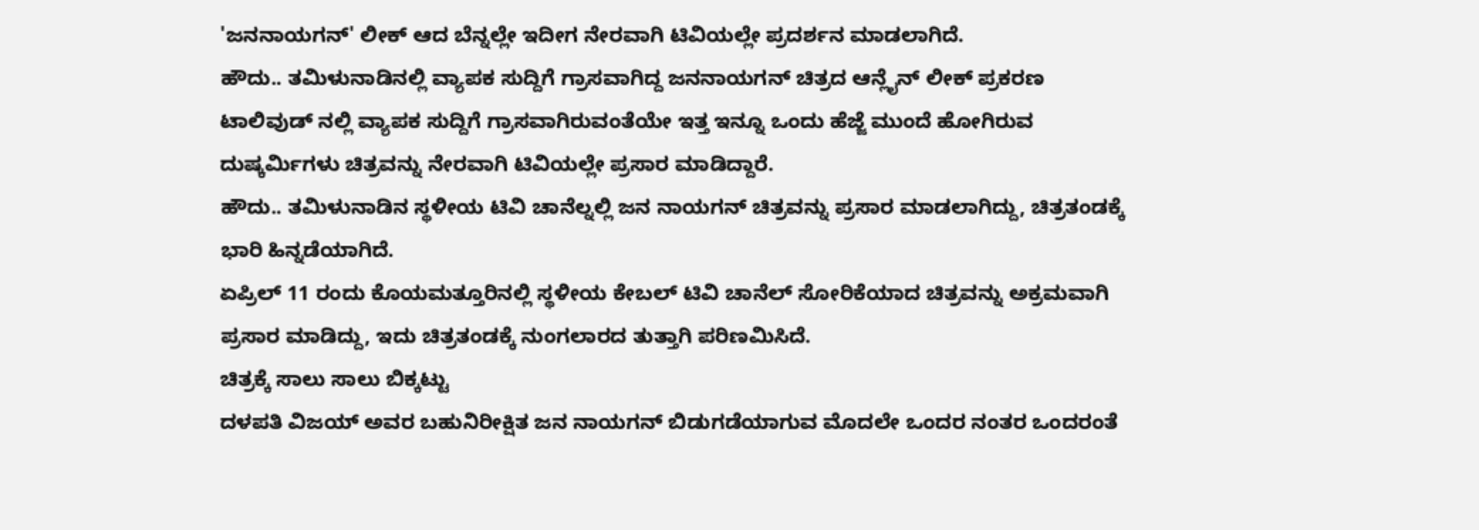'ಜನನಾಯಗನ್' ಲೀಕ್ ಆದ ಬೆನ್ನಲ್ಲೇ ಇದೀಗ ನೇರವಾಗಿ ಟಿವಿಯಲ್ಲೇ ಪ್ರದರ್ಶನ ಮಾಡಲಾಗಿದೆ.
ಹೌದು.. ತಮಿಳುನಾಡಿನಲ್ಲಿ ವ್ಯಾಪಕ ಸುದ್ದಿಗೆ ಗ್ರಾಸವಾಗಿದ್ದ ಜನನಾಯಗನ್ ಚಿತ್ರದ ಆನ್ಲೈನ್ ಲೀಕ್ ಪ್ರಕರಣ ಟಾಲಿವುಡ್ ನಲ್ಲಿ ವ್ಯಾಪಕ ಸುದ್ದಿಗೆ ಗ್ರಾಸವಾಗಿರುವಂತೆಯೇ ಇತ್ತ ಇನ್ನೂ ಒಂದು ಹೆಜ್ಜೆ ಮುಂದೆ ಹೋಗಿರುವ ದುಷ್ಕರ್ಮಿಗಳು ಚಿತ್ರವನ್ನು ನೇರವಾಗಿ ಟಿವಿಯಲ್ಲೇ ಪ್ರಸಾರ ಮಾಡಿದ್ದಾರೆ.
ಹೌದು.. ತಮಿಳುನಾಡಿನ ಸ್ಥಳೀಯ ಟಿವಿ ಚಾನೆಲ್ನಲ್ಲಿ ಜನ ನಾಯಗನ್ ಚಿತ್ರವನ್ನು ಪ್ರಸಾರ ಮಾಡಲಾಗಿದ್ದು, ಚಿತ್ರತಂಡಕ್ಕೆ ಭಾರಿ ಹಿನ್ನಡೆಯಾಗಿದೆ.
ಏಪ್ರಿಲ್ 11 ರಂದು ಕೊಯಮತ್ತೂರಿನಲ್ಲಿ ಸ್ಥಳೀಯ ಕೇಬಲ್ ಟಿವಿ ಚಾನೆಲ್ ಸೋರಿಕೆಯಾದ ಚಿತ್ರವನ್ನು ಅಕ್ರಮವಾಗಿ ಪ್ರಸಾರ ಮಾಡಿದ್ದು, ಇದು ಚಿತ್ರತಂಡಕ್ಕೆ ನುಂಗಲಾರದ ತುತ್ತಾಗಿ ಪರಿಣಮಿಸಿದೆ.
ಚಿತ್ರಕ್ಕೆ ಸಾಲು ಸಾಲು ಬಿಕ್ಕಟ್ಟು
ದಳಪತಿ ವಿಜಯ್ ಅವರ ಬಹುನಿರೀಕ್ಷಿತ ಜನ ನಾಯಗನ್ ಬಿಡುಗಡೆಯಾಗುವ ಮೊದಲೇ ಒಂದರ ನಂತರ ಒಂದರಂತೆ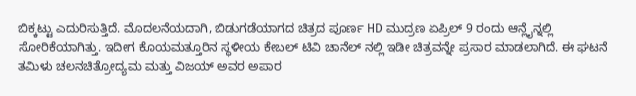ಬಿಕ್ಕಟ್ಟು ಎದುರಿಸುತ್ತಿದೆ. ಮೊದಲನೆಯದಾಗಿ, ಬಿಡುಗಡೆಯಾಗದ ಚಿತ್ರದ ಪೂರ್ಣ HD ಮುದ್ರಣ ಏಪ್ರಿಲ್ 9 ರಂದು ಆನ್ಲೈನ್ನಲ್ಲಿ ಸೋರಿಕೆಯಾಗಿತ್ತು. ಇದೀಗ ಕೊಯಮತ್ತೂರಿನ ಸ್ಥಳೀಯ ಕೇಬಲ್ ಟಿವಿ ಚಾನೆಲ್ ನಲ್ಲಿ ಇಡೀ ಚಿತ್ರವನ್ನೇ ಪ್ರಸಾರ ಮಾಡಲಾಗಿದೆ. ಈ ಘಟನೆ ತಮಿಳು ಚಲನಚಿತ್ರೋದ್ಯಮ ಮತ್ತು ವಿಜಯ್ ಅವರ ಅಪಾರ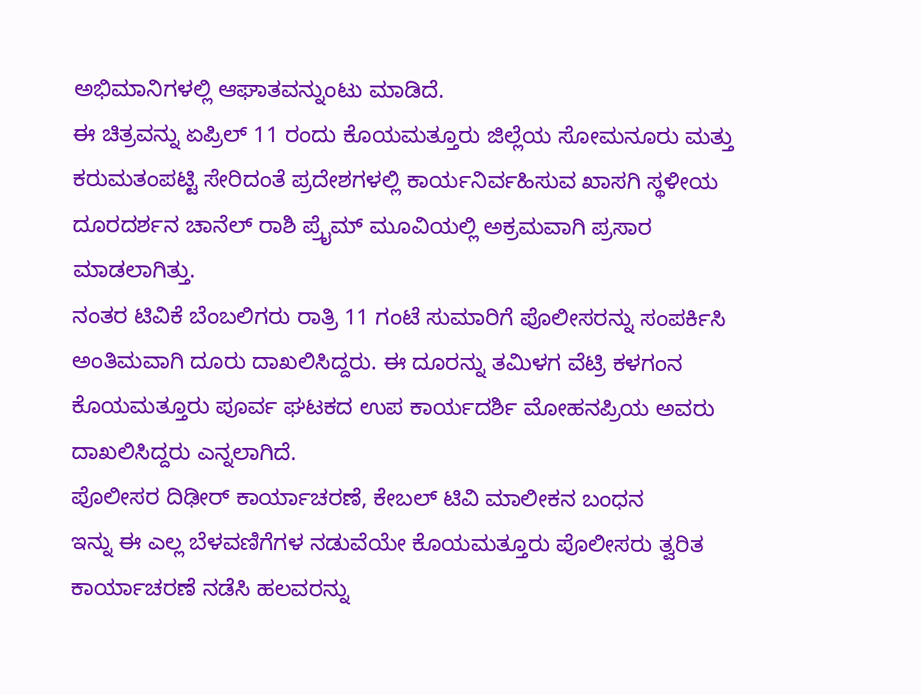ಅಭಿಮಾನಿಗಳಲ್ಲಿ ಆಘಾತವನ್ನುಂಟು ಮಾಡಿದೆ.
ಈ ಚಿತ್ರವನ್ನು ಏಪ್ರಿಲ್ 11 ರಂದು ಕೊಯಮತ್ತೂರು ಜಿಲ್ಲೆಯ ಸೋಮನೂರು ಮತ್ತು ಕರುಮತಂಪಟ್ಟಿ ಸೇರಿದಂತೆ ಪ್ರದೇಶಗಳಲ್ಲಿ ಕಾರ್ಯನಿರ್ವಹಿಸುವ ಖಾಸಗಿ ಸ್ಥಳೀಯ ದೂರದರ್ಶನ ಚಾನೆಲ್ ರಾಶಿ ಪ್ರೈಮ್ ಮೂವಿಯಲ್ಲಿ ಅಕ್ರಮವಾಗಿ ಪ್ರಸಾರ ಮಾಡಲಾಗಿತ್ತು.
ನಂತರ ಟಿವಿಕೆ ಬೆಂಬಲಿಗರು ರಾತ್ರಿ 11 ಗಂಟೆ ಸುಮಾರಿಗೆ ಪೊಲೀಸರನ್ನು ಸಂಪರ್ಕಿಸಿ ಅಂತಿಮವಾಗಿ ದೂರು ದಾಖಲಿಸಿದ್ದರು. ಈ ದೂರನ್ನು ತಮಿಳಗ ವೆಟ್ರಿ ಕಳಗಂನ ಕೊಯಮತ್ತೂರು ಪೂರ್ವ ಘಟಕದ ಉಪ ಕಾರ್ಯದರ್ಶಿ ಮೋಹನಪ್ರಿಯ ಅವರು ದಾಖಲಿಸಿದ್ದರು ಎನ್ನಲಾಗಿದೆ.
ಪೊಲೀಸರ ದಿಢೀರ್ ಕಾರ್ಯಾಚರಣೆ, ಕೇಬಲ್ ಟಿವಿ ಮಾಲೀಕನ ಬಂಧನ
ಇನ್ನು ಈ ಎಲ್ಲ ಬೆಳವಣಿಗೆಗಳ ನಡುವೆಯೇ ಕೊಯಮತ್ತೂರು ಪೊಲೀಸರು ತ್ವರಿತ ಕಾರ್ಯಾಚರಣೆ ನಡೆಸಿ ಹಲವರನ್ನು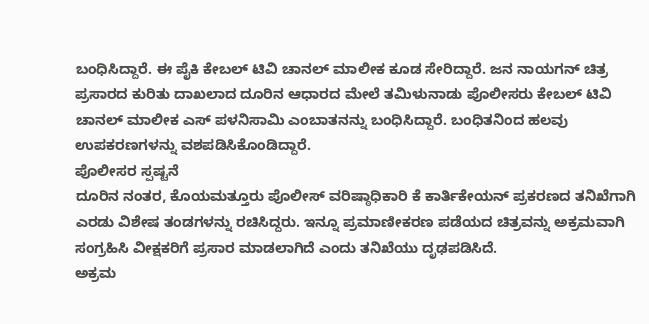ಬಂಧಿಸಿದ್ದಾರೆ. ಈ ಪೈಕಿ ಕೇಬಲ್ ಟಿವಿ ಚಾನಲ್ ಮಾಲೀಕ ಕೂಡ ಸೇರಿದ್ದಾರೆ. ಜನ ನಾಯಗನ್ ಚಿತ್ರ ಪ್ರಸಾರದ ಕುರಿತು ದಾಖಲಾದ ದೂರಿನ ಆಧಾರದ ಮೇಲೆ ತಮಿಳುನಾಡು ಪೊಲೀಸರು ಕೇಬಲ್ ಟಿವಿ ಚಾನಲ್ ಮಾಲೀಕ ಎಸ್ ಪಳನಿಸಾಮಿ ಎಂಬಾತನನ್ನು ಬಂಧಿಸಿದ್ದಾರೆ. ಬಂಧಿತನಿಂದ ಹಲವು ಉಪಕರಣಗಳನ್ನು ವಶಪಡಿಸಿಕೊಂಡಿದ್ದಾರೆ.
ಪೊಲೀಸರ ಸ್ಪಷ್ಟನೆ
ದೂರಿನ ನಂತರ, ಕೊಯಮತ್ತೂರು ಪೊಲೀಸ್ ವರಿಷ್ಠಾಧಿಕಾರಿ ಕೆ ಕಾರ್ತಿಕೇಯನ್ ಪ್ರಕರಣದ ತನಿಖೆಗಾಗಿ ಎರಡು ವಿಶೇಷ ತಂಡಗಳನ್ನು ರಚಿಸಿದ್ದರು. ಇನ್ನೂ ಪ್ರಮಾಣೀಕರಣ ಪಡೆಯದ ಚಿತ್ರವನ್ನು ಅಕ್ರಮವಾಗಿ ಸಂಗ್ರಹಿಸಿ ವೀಕ್ಷಕರಿಗೆ ಪ್ರಸಾರ ಮಾಡಲಾಗಿದೆ ಎಂದು ತನಿಖೆಯು ದೃಢಪಡಿಸಿದೆ.
ಅಕ್ರಮ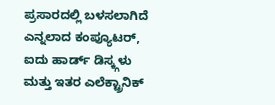ಪ್ರಸಾರದಲ್ಲಿ ಬಳಸಲಾಗಿದೆ ಎನ್ನಲಾದ ಕಂಪ್ಯೂಟರ್, ಐದು ಹಾರ್ಡ್ ಡಿಸ್ಕ್ಗಳು ಮತ್ತು ಇತರ ಎಲೆಕ್ಟ್ರಾನಿಕ್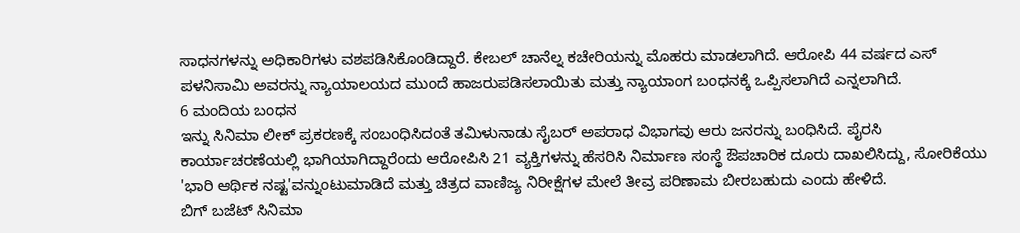ಸಾಧನಗಳನ್ನು ಅಧಿಕಾರಿಗಳು ವಶಪಡಿಸಿಕೊಂಡಿದ್ದಾರೆ. ಕೇಬಲ್ ಚಾನೆಲ್ನ ಕಚೇರಿಯನ್ನು ಮೊಹರು ಮಾಡಲಾಗಿದೆ. ಆರೋಪಿ 44 ವರ್ಷದ ಎಸ್ ಪಳನಿಸಾಮಿ ಅವರನ್ನು ನ್ಯಾಯಾಲಯದ ಮುಂದೆ ಹಾಜರುಪಡಿಸಲಾಯಿತು ಮತ್ತು ನ್ಯಾಯಾಂಗ ಬಂಧನಕ್ಕೆ ಒಪ್ಪಿಸಲಾಗಿದೆ ಎನ್ನಲಾಗಿದೆ.
6 ಮಂದಿಯ ಬಂಧನ
ಇನ್ನು ಸಿನಿಮಾ ಲೀಕ್ ಪ್ರಕರಣಕ್ಕೆ ಸಂಬಂಧಿಸಿದಂತೆ ತಮಿಳುನಾಡು ಸೈಬರ್ ಅಪರಾಧ ವಿಭಾಗವು ಆರು ಜನರನ್ನು ಬಂಧಿಸಿದೆ. ಪೈರಸಿ ಕಾರ್ಯಾಚರಣೆಯಲ್ಲಿ ಭಾಗಿಯಾಗಿದ್ದಾರೆಂದು ಆರೋಪಿಸಿ 21 ವ್ಯಕ್ತಿಗಳನ್ನು ಹೆಸರಿಸಿ ನಿರ್ಮಾಣ ಸಂಸ್ಥೆ ಔಪಚಾರಿಕ ದೂರು ದಾಖಲಿಸಿದ್ದು, ಸೋರಿಕೆಯು 'ಭಾರಿ ಆರ್ಥಿಕ ನಷ್ಟ'ವನ್ನುಂಟುಮಾಡಿದೆ ಮತ್ತು ಚಿತ್ರದ ವಾಣಿಜ್ಯ ನಿರೀಕ್ಷೆಗಳ ಮೇಲೆ ತೀವ್ರ ಪರಿಣಾಮ ಬೀರಬಹುದು ಎಂದು ಹೇಳಿದೆ.
ಬಿಗ್ ಬಜೆಟ್ ಸಿನಿಮಾ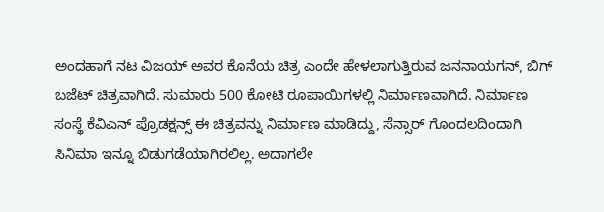ಅಂದಹಾಗೆ ನಟ ವಿಜಯ್ ಅವರ ಕೊನೆಯ ಚಿತ್ರ ಎಂದೇ ಹೇಳಲಾಗುತ್ತಿರುವ ಜನನಾಯಗನ್, ಬಿಗ್ ಬಜೆಟ್ ಚಿತ್ರವಾಗಿದೆ. ಸುಮಾರು 500 ಕೋಟಿ ರೂಪಾಯಿಗಳಲ್ಲಿ ನಿರ್ಮಾಣವಾಗಿದೆ. ನಿರ್ಮಾಣ ಸಂಸ್ಥೆ ಕೆವಿಎನ್ ಪ್ರೊಡಕ್ಷನ್ಸ್ ಈ ಚಿತ್ರವನ್ನು ನಿರ್ಮಾಣ ಮಾಡಿದ್ದು, ಸೆನ್ಸಾರ್ ಗೊಂದಲದಿಂದಾಗಿ ಸಿನಿಮಾ ಇನ್ನೂ ಬಿಡುಗಡೆಯಾಗಿರಲಿಲ್ಲ. ಅದಾಗಲೇ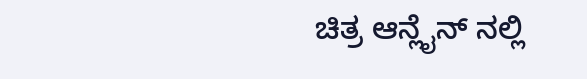ಚಿತ್ರ ಆನ್ಲೈನ್ ನಲ್ಲಿ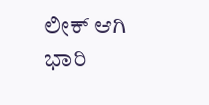ಲೀಕ್ ಆಗಿ ಭಾರಿ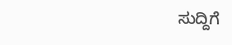ಸುದ್ದಿಗೆ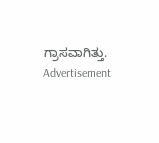ಗ್ರಾಸವಾಗಿತ್ತು.
Advertisement